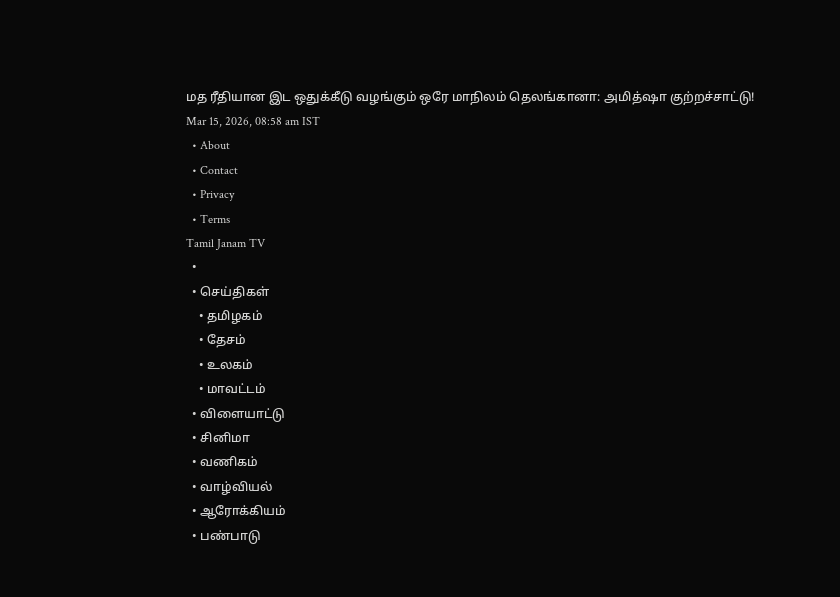மத ரீதியான இட ஒதுக்கீடு வழங்கும் ஒரே மாநிலம் தெலங்கானா: அமித்ஷா குற்றச்சாட்டு!
Mar 15, 2026, 08:58 am IST
  • About
  • Contact
  • Privacy
  • Terms
Tamil Janam TV
  •
  • செய்திகள்
    • தமிழகம்
    • தேசம்
    • உலகம்
    • மாவட்டம்
  • விளையாட்டு
  • சினிமா
  • வணிகம்
  • வாழ்வியல்
  • ஆரோக்கியம்
  • பண்பாடு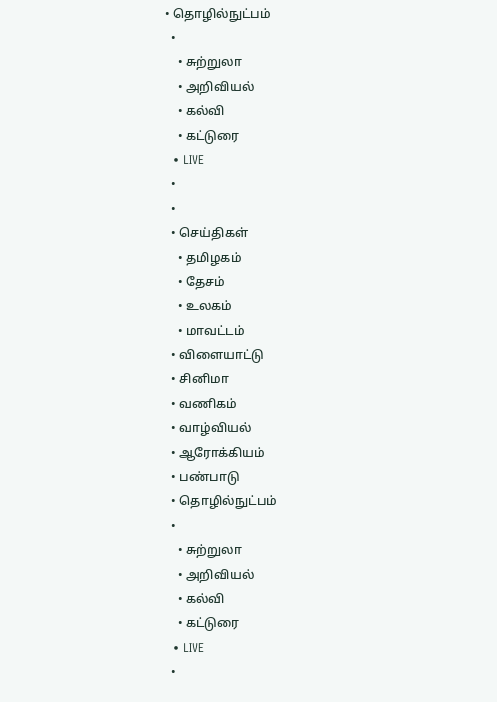• தொழில்நுட்பம்
  •
    • சுற்றுலா
    • அறிவியல்
    • கல்வி
    • கட்டுரை
  • LIVE
  •
  •
  • செய்திகள்
    • தமிழகம்
    • தேசம்
    • உலகம்
    • மாவட்டம்
  • விளையாட்டு
  • சினிமா
  • வணிகம்
  • வாழ்வியல்
  • ஆரோக்கியம்
  • பண்பாடு
  • தொழில்நுட்பம்
  •
    • சுற்றுலா
    • அறிவியல்
    • கல்வி
    • கட்டுரை
  • LIVE
  •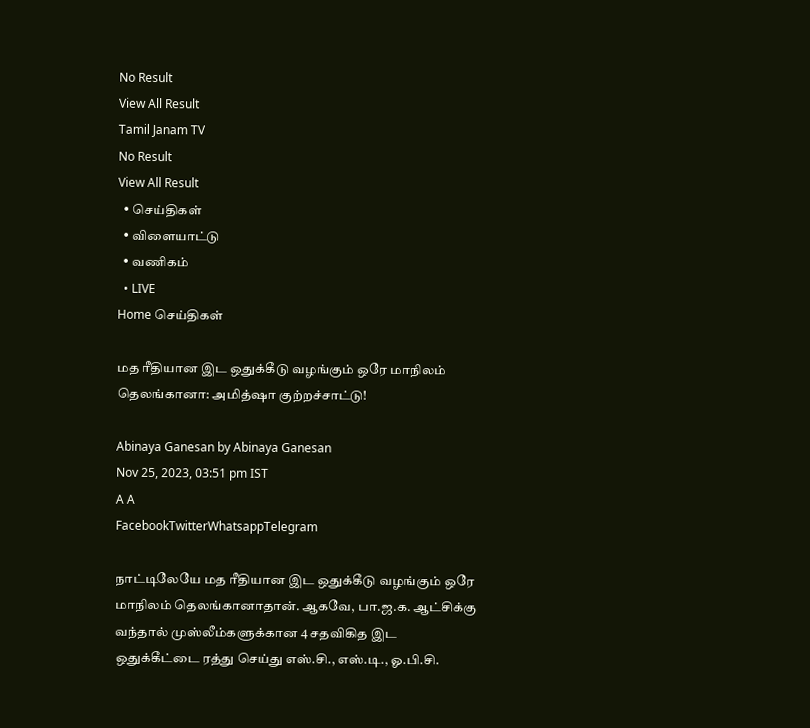No Result
View All Result
Tamil Janam TV
No Result
View All Result
  • செய்திகள்
  • விளையாட்டு
  • வணிகம்
  • LIVE
Home செய்திகள்

மத ரீதியான இட ஒதுக்கீடு வழங்கும் ஒரே மாநிலம் தெலங்கானா: அமித்ஷா குற்றச்சாட்டு!

Abinaya Ganesan by Abinaya Ganesan
Nov 25, 2023, 03:51 pm IST
A A
FacebookTwitterWhatsappTelegram

நாட்டிலேயே மத ரீதியான இட ஒதுக்கீடு வழங்கும் ஒரே மாநிலம் தெலங்கானாதான். ஆகவே, பா.ஜ.க. ஆட்சிக்கு வந்தால் முஸ்லீம்களுக்கான 4 சதவிகித இட ஒதுக்கீட்டை ரத்து செய்து எஸ்.சி., எஸ்.டி., ஓ.பி.சி.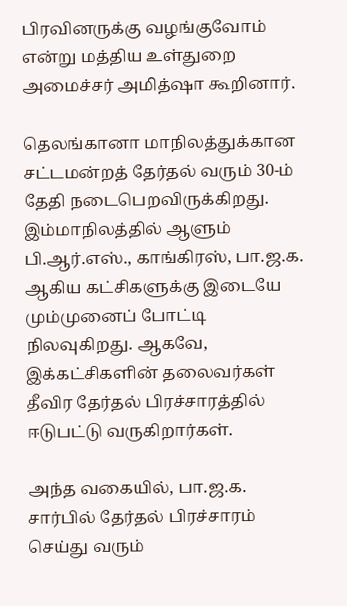பிரவினருக்கு வழங்குவோம் என்று மத்திய உள்துறை அமைச்சர் அமித்ஷா கூறினார்.

தெலங்கானா மாநிலத்துக்கான சட்டமன்றத் தேர்தல் வரும் 30-ம் தேதி நடைபெறவிருக்கிறது. இம்மாநிலத்தில் ஆளும் பி.ஆர்.எஸ்., காங்கிரஸ், பா.ஜ.க. ஆகிய கட்சிகளுக்கு இடையே மும்முனைப் போட்டி நிலவுகிறது. ஆகவே, இக்கட்சிகளின் தலைவர்கள் தீவிர தேர்தல் பிரச்சாரத்தில் ஈடுபட்டு வருகிறார்கள்.

அந்த வகையில், பா.ஜ.க. சார்பில் தேர்தல் பிரச்சாரம் செய்து வரும்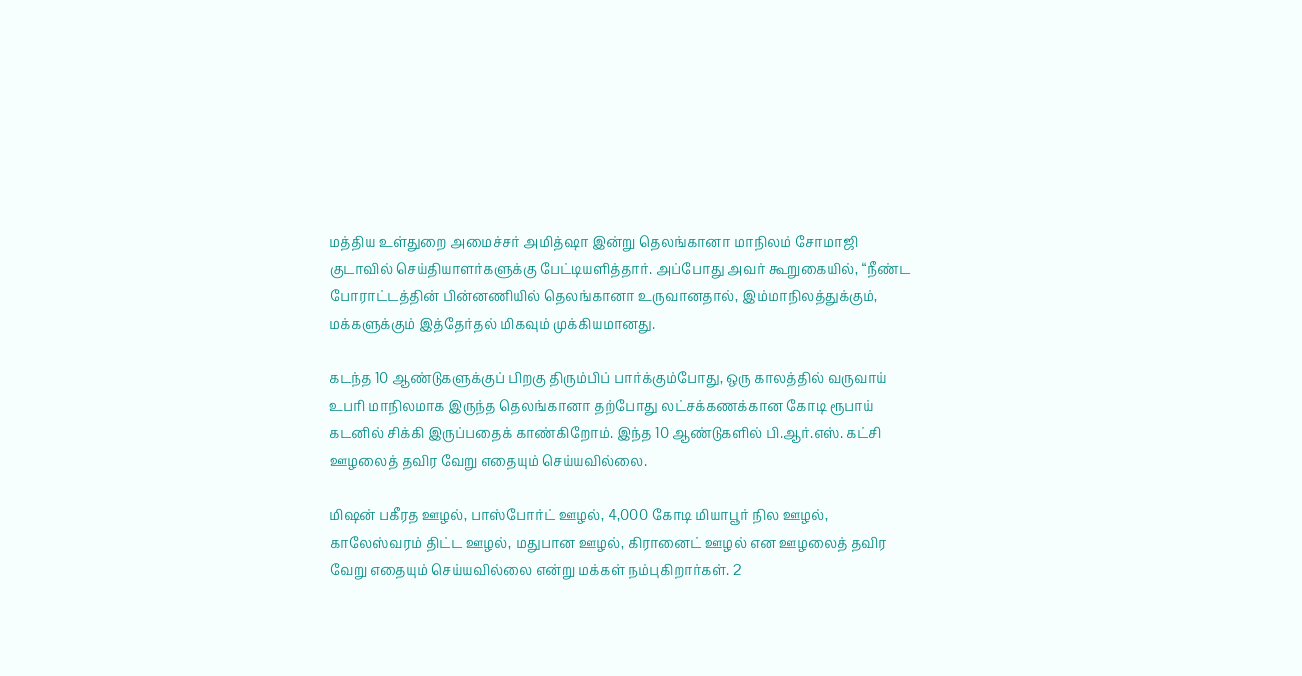மத்திய உள்துறை அமைச்சர் அமித்ஷா இன்று தெலங்கானா மாநிலம் சோமாஜி குடாவில் செய்தியாளர்களுக்கு பேட்டியளித்தார். அப்போது அவர் கூறுகையில், “நீண்ட போராட்டத்தின் பின்னணியில் தெலங்கானா உருவானதால், இம்மாநிலத்துக்கும், மக்களுக்கும் இத்தேர்தல் மிகவும் முக்கியமானது.

கடந்த 10 ஆண்டுகளுக்குப் பிறகு திரும்பிப் பார்க்கும்போது, ஒரு காலத்தில் வருவாய் உபரி மாநிலமாக இருந்த தெலங்கானா தற்போது லட்சக்கணக்கான கோடி ரூபாய் கடனில் சிக்கி இருப்பதைக் காண்கிறோம். இந்த 10 ஆண்டுகளில் பி.ஆர்.எஸ். கட்சி ஊழலைத் தவிர வேறு எதையும் செய்யவில்லை.

மிஷன் பகீரத ஊழல், பாஸ்போர்ட் ஊழல், 4,000 கோடி மியாபூர் நில ஊழல், காலேஸ்வரம் திட்ட ஊழல், மதுபான ஊழல், கிரானைட் ஊழல் என ஊழலைத் தவிர வேறு எதையும் செய்யவில்லை என்று மக்கள் நம்புகிறார்கள். 2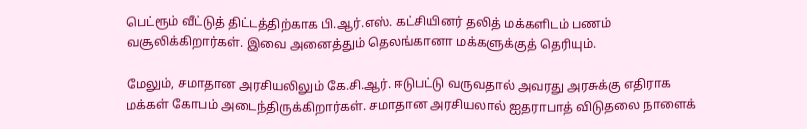பெட்ரூம் வீட்டுத் திட்டத்திற்காக பி.ஆர்.எஸ். கட்சியினர் தலித் மக்களிடம் பணம் வசூலிக்கிறார்கள். இவை அனைத்தும் தெலங்கானா மக்களுக்குத் தெரியும்.

மேலும், சமாதான அரசியலிலும் கே.சி.ஆர். ஈடுபட்டு வருவதால் அவரது அரசுக்கு எதிராக மக்கள் கோபம் அடைந்திருக்கிறார்கள். சமாதான அரசியலால் ஐதராபாத் விடுதலை நாளைக்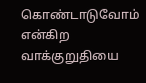கொண்டாடுவோம் என்கிற வாக்குறுதியை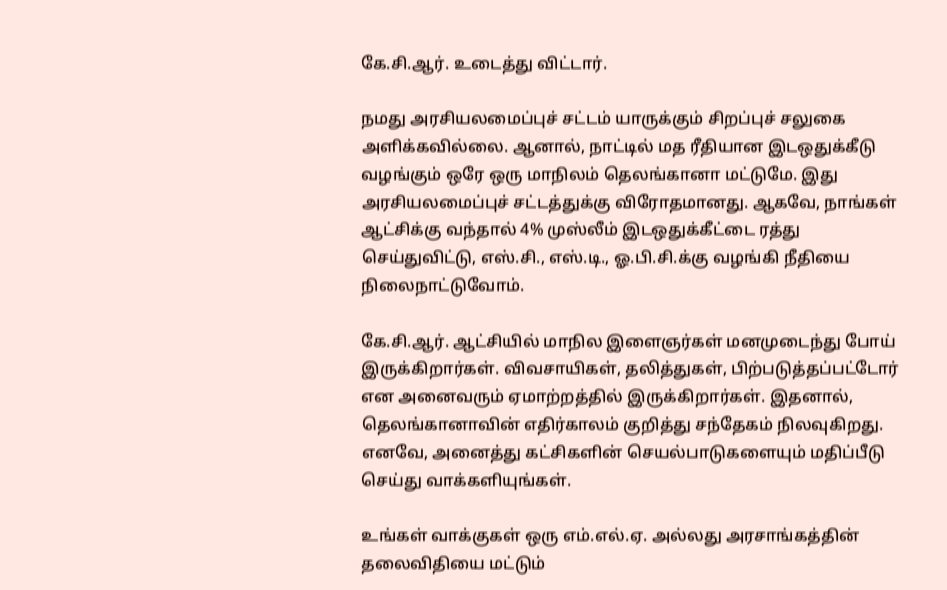கே.சி.ஆர். உடைத்து விட்டார்.

நமது அரசியலமைப்புச் சட்டம் யாருக்கும் சிறப்புச் சலுகை அளிக்கவில்லை. ஆனால், நாட்டில் மத ரீதியான இடஒதுக்கீடு வழங்கும் ஒரே ஒரு மாநிலம் தெலங்கானா மட்டுமே. இது அரசியலமைப்புச் சட்டத்துக்கு விரோதமானது. ஆகவே, நாங்கள் ஆட்சிக்கு வந்தால் 4% முஸ்லீம் இடஒதுக்கீட்டை ரத்து செய்துவிட்டு, எஸ்.சி., எஸ்.டி., ஓ.பி.சி.க்கு வழங்கி நீதியை நிலைநாட்டுவோம்.

கே.சி.ஆர். ஆட்சியில் மாநில இளைஞர்கள் மனமுடைந்து போய் இருக்கிறார்கள். விவசாயிகள், தலித்துகள், பிற்படுத்தப்பட்டோர் என அனைவரும் ஏமாற்றத்தில் இருக்கிறார்கள். இதனால், தெலங்கானாவின் எதிர்காலம் குறித்து சந்தேகம் நிலவுகிறது. எனவே, அனைத்து கட்சிகளின் செயல்பாடுகளையும் மதிப்பீடு செய்து வாக்களியுங்கள்.

உங்கள் வாக்குகள் ஒரு எம்.எல்.ஏ. அல்லது அரசாங்கத்தின் தலைவிதியை மட்டும்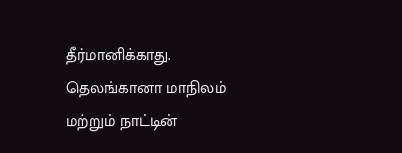தீர்மானிக்காது. தெலங்கானா மாநிலம் மற்றும் நாட்டின்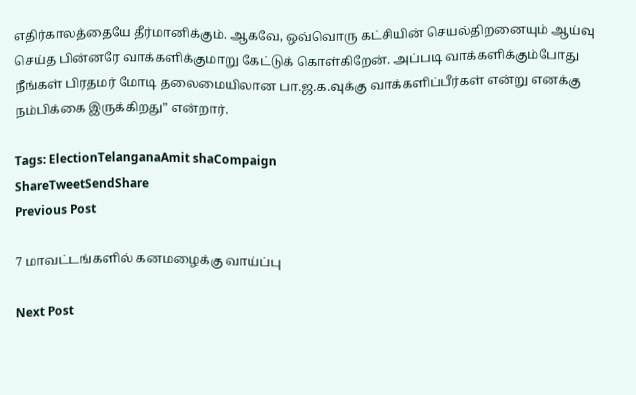எதிர்காலத்தையே தீர்மானிக்கும். ஆகவே, ஒவ்வொரு கட்சியின் செயல்திறனையும் ஆய்வு செய்த பின்னரே வாக்களிக்குமாறு கேட்டுக் கொள்கிறேன். அப்படி வாக்களிக்கும்போது நீங்கள் பிரதமர் மோடி தலைமையிலான பா.ஜ.க.வுக்கு வாக்களிப்பீர்கள் என்று எனக்கு நம்பிக்கை இருக்கிறது” என்றார்.

Tags: ElectionTelanganaAmit shaCompaign
ShareTweetSendShare
Previous Post

7 மாவட்டங்களில் கனமழைக்கு வாய்ப்பு

Next Post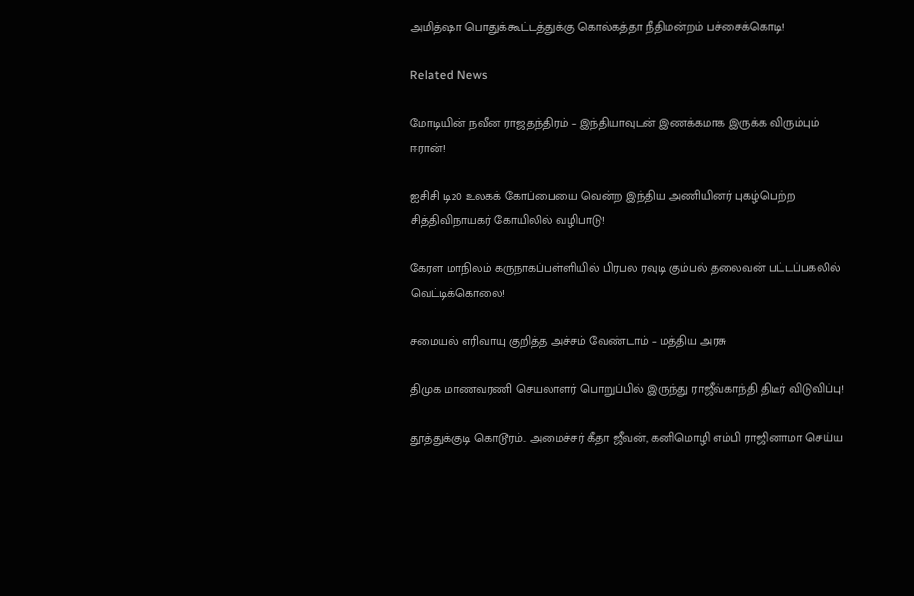அமித்ஷா பொதுக்கூட்டத்துக்கு கொல்கத்தா நீதிமன்றம் பச்சைக்கொடி!

Related News

மோடியின் நவீன ராஜதந்திரம் – இந்தியாவுடன் இணக்கமாக இருக்க விரும்பும் ஈரான்!

ஐசிசி டி20 உலகக் கோப்பையை வென்ற இந்திய அணியினர் புகழ்பெற்ற சித்திவிநாயகர் கோயிலில் வழிபாடு!

கேரள மாநிலம் கருநாகப்பள்ளியில் பிரபல ரவுடி கும்பல் தலைவன் பட்டப்பகலில் வெட்டிக்கொலை!

சமையல் எரிவாயு குறித்த அச்சம் வேண்டாம் – மத்திய அரசு

திமுக மாணவரணி செயலாளர் பொறுப்பில் இருந்து ராஜீவ்காந்தி திடீர் விடுவிப்பு!

தூத்துக்குடி கொடூரம்.. அமைச்சர் கீதா ஜீவன், கனிமொழி எம்பி ராஜினாமா செய்ய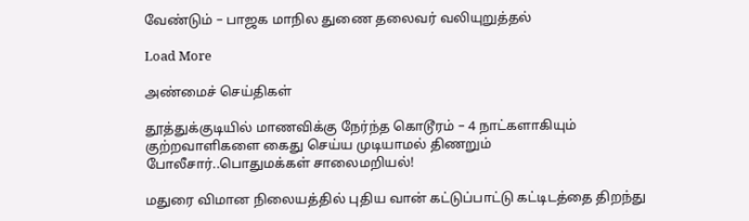வேண்டும் – பாஜக மாநில துணை தலைவர் வலியுறுத்தல்

Load More

அண்மைச் செய்திகள்

தூத்துக்குடியில் மாணவிக்கு நேர்ந்த கொடூரம் – 4 நாட்களாகியும் குற்றவாளிகளை கைது செய்ய முடியாமல் திணறும் போலீசார்..பொதுமக்கள் சாலைமறியல்!

மதுரை விமான நிலையத்தில் புதிய வான் கட்டுப்பாட்டு கட்டிடத்தை திறந்து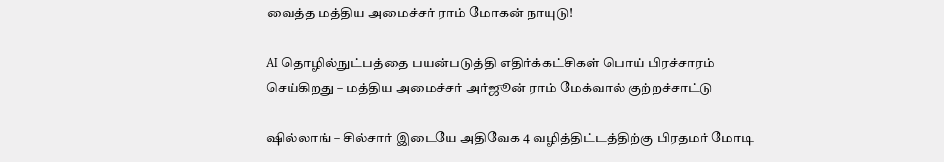வைத்த மத்திய அமைச்சர் ராம் மோகன் நாயுடு!

AI தொழில்நுட்பத்தை பயன்படுத்தி எதிர்க்கட்சிகள் பொய் பிரச்சாரம் செய்கிறது – மத்திய அமைச்சர் அர்ஜூன் ராம் மேக்வால் குற்றச்சாட்டு

ஷில்லாங் – சில்சார் இடையே அதிவேக 4 வழித்திட்டத்திற்கு பிரதமர் மோடி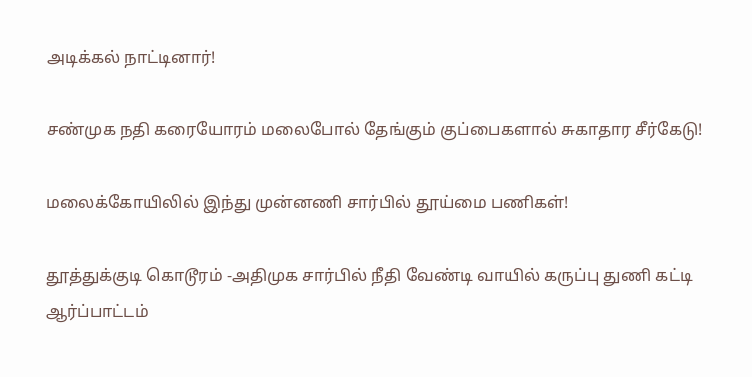அடிக்கல் நாட்டினார்!

சண்முக நதி கரையோரம் மலைபோல் தேங்கும் குப்பைகளால் சுகாதார சீர்கேடு!

மலைக்கோயிலில் இந்து முன்னணி சார்பில் தூய்மை பணிகள்!

தூத்துக்குடி கொடூரம் -அதிமுக சார்பில் நீதி வேண்டி வாயில் கருப்பு துணி கட்டி ஆர்ப்பாட்டம்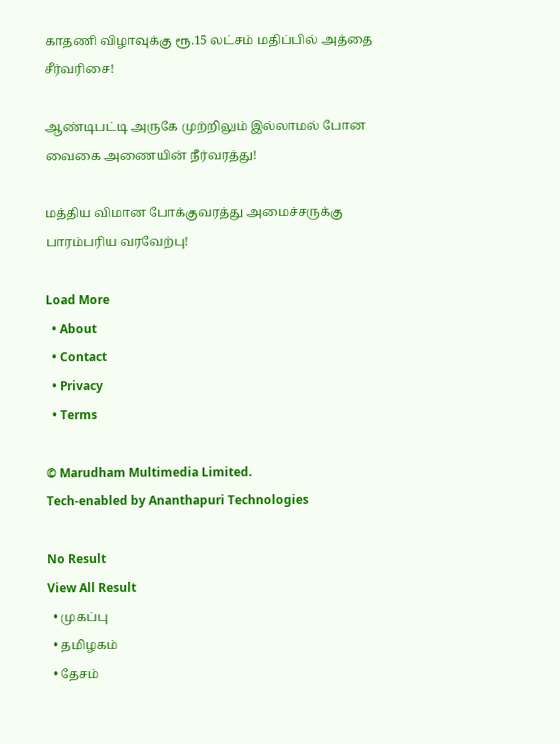காதணி விழாவுக்கு ரூ.15 லட்சம் மதிப்பில் அத்தை சீர்வரிசை!

ஆண்டிபட்டி அருகே முற்றிலும் இல்லாமல் போன வைகை அணையின் நீர்வரத்து!

மத்திய விமான போக்குவரத்து அமைச்சருக்கு பாரம்பரிய வரவேற்பு!

Load More
  • About
  • Contact
  • Privacy
  • Terms

© Marudham Multimedia Limited.
Tech-enabled by Ananthapuri Technologies

No Result
View All Result
  • முகப்பு
  • தமிழகம்
  • தேசம்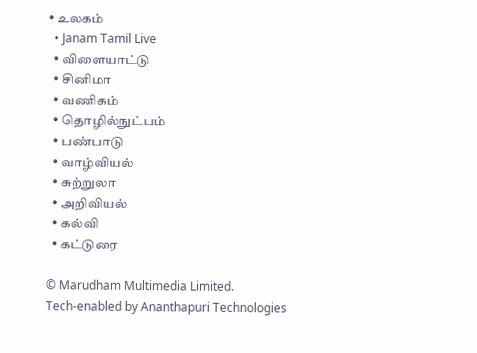• உலகம்
  • Janam Tamil Live
  • விளையாட்டு
  • சினிமா
  • வணிகம்
  • தொழில்நுட்பம்
  • பண்பாடு
  • வாழ்வியல்
  • சுற்றுலா
  • அறிவியல்
  • கல்வி
  • கட்டுரை

© Marudham Multimedia Limited.
Tech-enabled by Ananthapuri Technologies